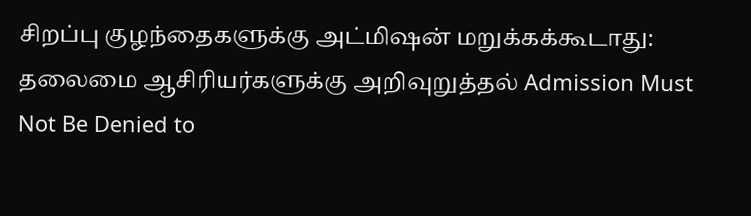சிறப்பு குழந்தைகளுக்கு அட்மிஷன் மறுக்கக்கூடாது: தலைமை ஆசிரியர்களுக்கு அறிவுறுத்தல் Admission Must Not Be Denied to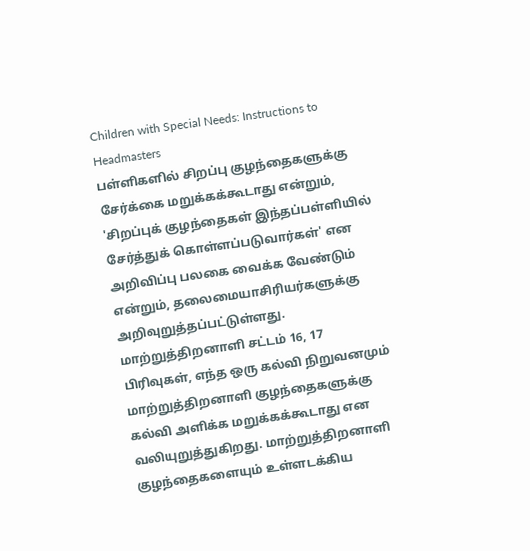Children with Special Needs: Instructions to Headmasters
பள்ளிகளில் சிறப்பு குழந்தைகளுக்கு சேர்க்கை மறுக்கக்கூடாது என்றும், 'சிறப்புக் குழந்தைகள் இந்தப்பள்ளியில் சேர்த்துக் கொள்ளப்படுவார்கள்' என அறிவிப்பு பலகை வைக்க வேண்டும் என்றும், தலைமையாசிரியர்களுக்கு அறிவுறுத்தப்பட்டுள்ளது.
மாற்றுத்திறனாளி சட்டம் 16, 17 பிரிவுகள், எந்த ஒரு கல்வி நிறுவனமும் மாற்றுத்திறனாளி குழந்தைகளுக்கு கல்வி அளிக்க மறுக்கக்கூடாது என வலியுறுத்துகிறது. மாற்றுத்திறனாளி குழந்தைகளையும் உள்ளடக்கிய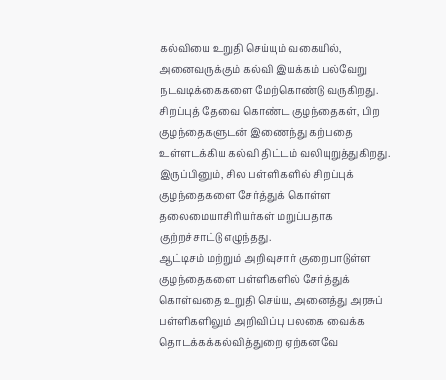கல்வியை உறுதி செய்யும் வகையில், அனைவருக்கும் கல்வி இயக்கம் பல்வேறு நடவடிக்கைகளை மேற்கொண்டு வருகிறது.
சிறப்புத் தேவை கொண்ட குழந்தைகள், பிற குழந்தைகளுடன் இணைந்து கற்பதை உள்ளடக்கிய கல்வி திட்டம் வலியுறுத்துகிறது. இருப்பினும், சில பள்ளிகளில் சிறப்புக் குழந்தைகளை சேர்த்துக் கொள்ள தலைமையாசிரியர்கள் மறுப்பதாக குற்றச்சாட்டு எழுந்தது.
ஆட்டிசம் மற்றும் அறிவுசார் குறைபாடுள்ள குழந்தைகளை பள்ளிகளில் சேர்த்துக் கொள்வதை உறுதி செய்ய, அனைத்து அரசுப் பள்ளிகளிலும் அறிவிப்பு பலகை வைக்க தொடக்கக்கல்வித்துறை ஏற்கனவே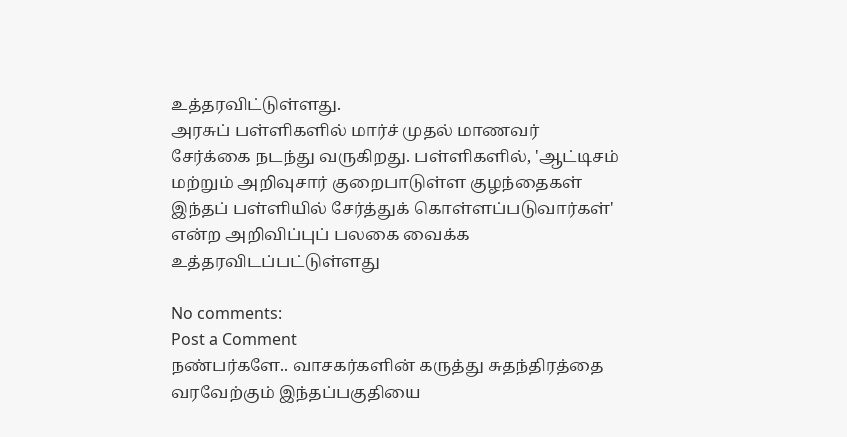உத்தரவிட்டுள்ளது.
அரசுப் பள்ளிகளில் மார்ச் முதல் மாணவர் சேர்க்கை நடந்து வருகிறது. பள்ளிகளில், 'ஆட்டிசம் மற்றும் அறிவுசார் குறைபாடுள்ள குழந்தைகள் இந்தப் பள்ளியில் சேர்த்துக் கொள்ளப்படுவார்கள்' என்ற அறிவிப்புப் பலகை வைக்க உத்தரவிடப்பட்டுள்ளது

No comments:
Post a Comment
நண்பர்களே.. வாசகர்களின் கருத்து சுதந்திரத்தை வரவேற்கும் இந்தப்பகுதியை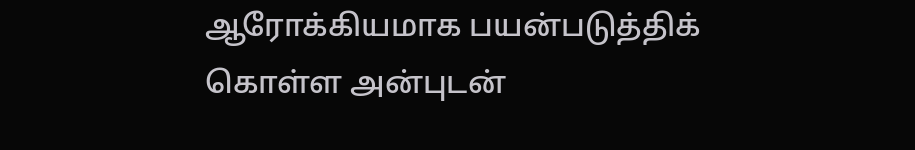ஆரோக்கியமாக பயன்படுத்திக் கொள்ள அன்புடன்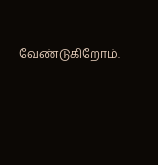வேண்டுகிறோம்.